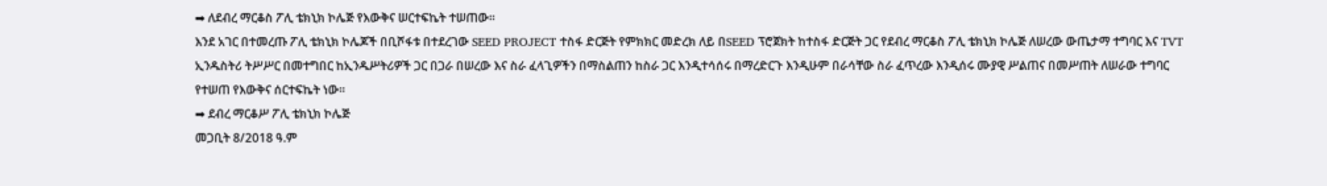➡ ለደብረ ማርቆስ ፖሊ ቴክኒክ ኮሌጅ የእውቅና ሠርተፍኬት ተሠጠው።
እንደ አገር በተመረጡ ፖሊ ቴክኒክ ኮሌጆች በቢሾፋቱ በተደረገው SEED PROJECT ተስፋ ድርጅት የምክክር መድረክ ለይ በSEED ፕሮጀክት ከተስፋ ድርጅት ጋር የደብረ ማርቆስ ፖሊ ቴክኒክ ኮሌጅ ለሠረው ውጤታማ ተግባር እና TVT ኢንዱስትሪ ትሥሥር በመተግበር ከኢንዱሥትሪዎች ጋር በጋራ በሠረው እና ስራ ፈላጊዎችን በማስልጠን ከስራ ጋር እንዲተሳሰሩ በማረድርጉ እንዲሁም በራሳቸው ስራ ፈጥረው እንዲሰሩ ሙያዊ ሥልጠና በመሥጠት ለሠራው ተግባር የተሠጠ የእውቅና ሰርተፍኬት ነው።
➡ ደብረ ማርቆሥ ፖሊ ቴክኒክ ኮሌጅ
መጋቢት 8/2018 ዓ.ም